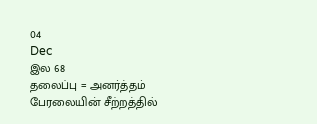04
Dec
இல 68
தலைப்பு = அனர்த்தம்
பேரலையின் சீற்றத்தில்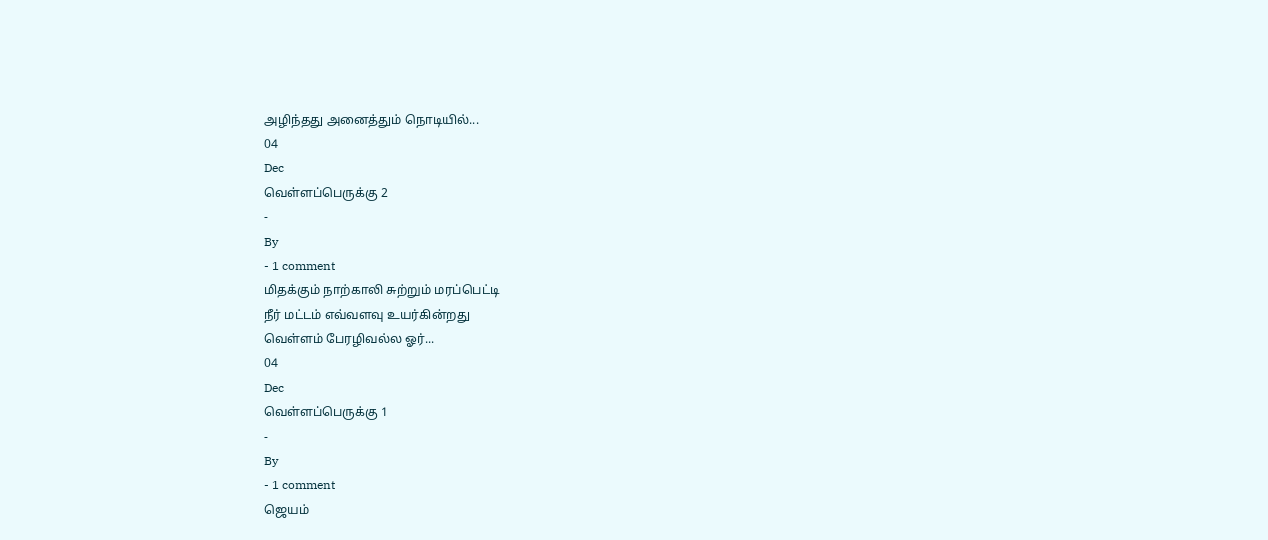அழிந்தது அனைத்தும் நொடியில்...
04
Dec
வெள்ளப்பெருக்கு 2
-
By
- 1 comment
மிதக்கும் நாற்காலி சுற்றும் மரப்பெட்டி
நீர் மட்டம் எவ்வளவு உயர்கின்றது
வெள்ளம் பேரழிவல்ல ஓர்...
04
Dec
வெள்ளப்பெருக்கு 1
-
By
- 1 comment
ஜெயம்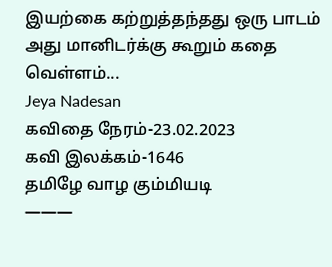இயற்கை கற்றுத்தந்தது ஒரு பாடம்
அது மானிடர்க்கு கூறும் கதை
வெள்ளம்...
Jeya Nadesan
கவிதை நேரம்-23.02.2023
கவி இலக்கம்-1646
தமிழே வாழ கும்மியடி
———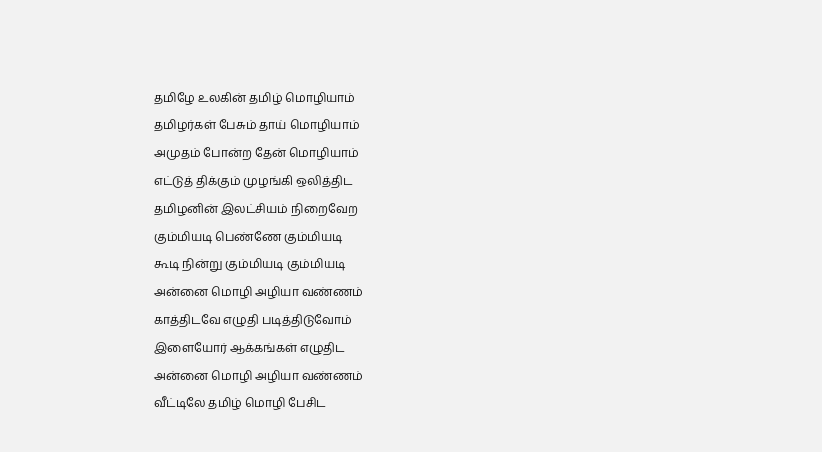தமிழே உலகின் தமிழ் மொழியாம்
தமிழர்கள் பேசும் தாய் மொழியாம்
அமுதம் போன்ற தேன் மொழியாம்
எட்டுத் திக்கும் முழங்கி ஒலித்திட
தமிழனின் இலட்சியம் நிறைவேற
கும்மியடி பெண்ணே கும்மியடி
கூடி நின்று கும்மியடி கும்மியடி
அன்னை மொழி அழியா வண்ணம்
காத்திடவே எழுதி படித்திடுவோம்
இளையோர் ஆக்கங்கள் எழுதிட
அன்னை மொழி அழியா வண்ணம்
வீட்டிலே தமிழ் மொழி பேசிட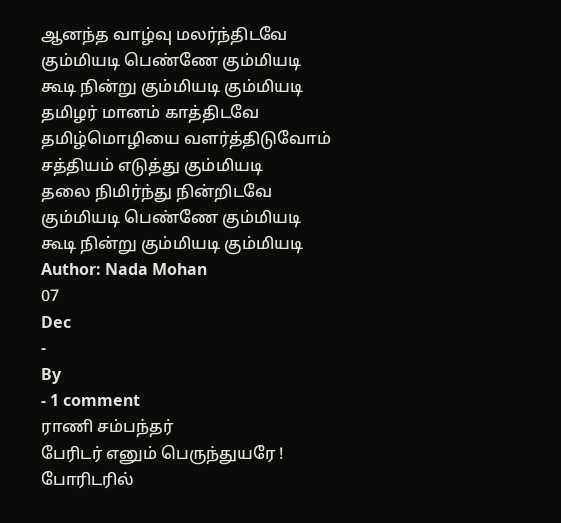ஆனந்த வாழ்வு மலர்ந்திடவே
கும்மியடி பெண்ணே கும்மியடி
கூடி நின்று கும்மியடி கும்மியடி
தமிழர் மானம் காத்திடவே
தமிழ்மொழியை வளர்த்திடுவோம்
சத்தியம் எடுத்து கும்மியடி
தலை நிமிர்ந்து நின்றிடவே
கும்மியடி பெண்ணே கும்மியடி
கூடி நின்று கும்மியடி கும்மியடி
Author: Nada Mohan
07
Dec
-
By
- 1 comment
ராணி சம்பந்தர்
பேரிடர் எனும் பெருந்துயரே !
போரிடரில்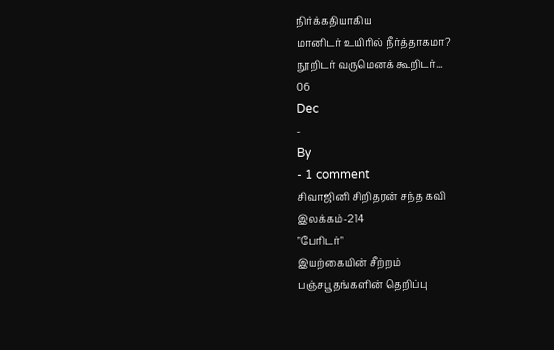நிர்க்கதியாகிய
மானிடர் உயிரில் நீர்த்தாகமா?
நூறிடர் வருமெனக் கூறிடர்...
06
Dec
-
By
- 1 comment
சிவாஜினி சிறிதரன் சந்த கவி
இலக்கம்-214
"பேரிடர்"
இயற்கையின் சீற்றம்
பஞ்சபூதங்களின் தெறிப்பு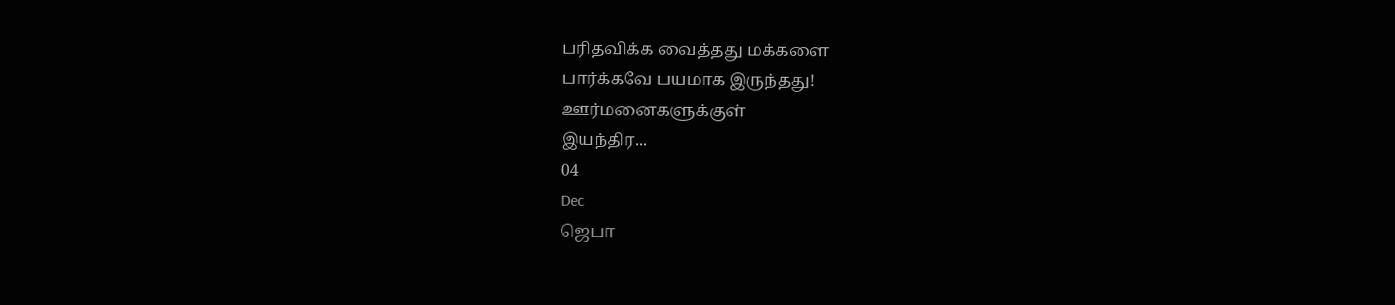பரிதவிக்க வைத்தது மக்களை
பார்க்கவே பயமாக இருந்தது!
ஊர்மனைகளுக்குள்
இயந்திர...
04
Dec
ஜெபா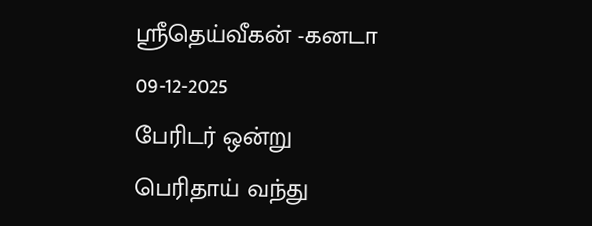ஸ்ரீதெய்வீகன் -கனடா
09-12-2025
பேரிடர் ஒன்று பெரிதாய் வந்து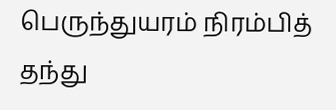பெருந்துயரம் நிரம்பித் தந்து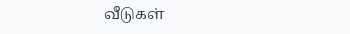வீடுகள்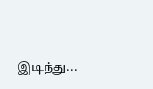இடிந்து...